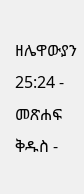ዘሌዋውያን 25:24 - መጽሐፍ ቅዱስ -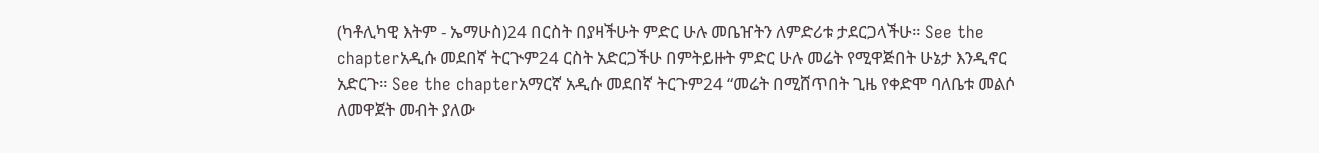(ካቶሊካዊ እትም - ኤማሁስ)24 በርስት በያዛችሁት ምድር ሁሉ መቤዠትን ለምድሪቱ ታደርጋላችሁ። See the chapterአዲሱ መደበኛ ትርጒም24 ርስት አድርጋችሁ በምትይዙት ምድር ሁሉ መሬት የሚዋጅበት ሁኔታ እንዲኖር አድርጉ። See the chapterአማርኛ አዲሱ መደበኛ ትርጉም24 “መሬት በሚሸጥበት ጊዜ የቀድሞ ባለቤቱ መልሶ ለመዋጀት መብት ያለው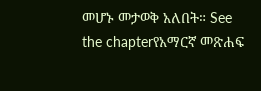መሆኑ መታወቅ አለበት። See the chapterየአማርኛ መጽሐፍ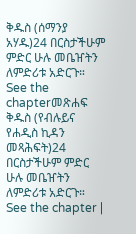ቅዱስ (ሰማንያ አሃዱ)24 በርስታችሁም ምድር ሁሉ መቤዠትን ለምድሪቱ አድርጉ። See the chapterመጽሐፍ ቅዱስ (የብሉይና የሐዲስ ኪዳን መጻሕፍት)24 በርስታችሁም ምድር ሁሉ መቤዠትን ለምድሪቱ አድርጉ። See the chapter |